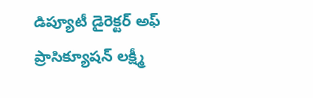డిప్యూటీ డైరెక్టర్ అఫ్ ప్రాసిక్యూషన్ లక్ష్మీ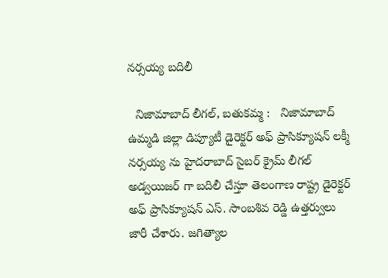నర్సయ్య బదిలీ

  నిజామాబాద్ లీగల్, బతుకమ్మ :   నిజామాబాద్ ఉమ్మడి జిల్లా డిప్యూటీ డైరెక్టర్ అఫ్ ప్రాసిక్యూషన్ లక్మీ నర్సయ్య ను హైదరాబాద్ సైబర్ క్రైమ్ లీగల్ అడ్వయిజర్ గా బదిలీ చేస్తూ తెలంగాణ రాష్ట్ర డైరెక్టర్ అఫ్ ప్రాసిక్యూషన్ ఎస్. సాంబశివ రెడ్డి ఉత్తర్వులు జారీ చేశారు. జగిత్యాల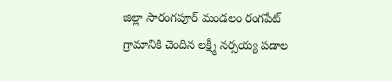జిల్లా సారంగపూర్ మండలం రంగపేట్ గ్రామానికి చెందిన లక్ష్మీ నర్సయ్య పడాల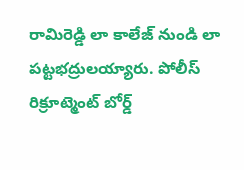రామిరెడ్డి లా కాలేజ్ నుండి లా పట్టభద్రులయ్యారు. పోలీస్ రిక్రూట్మెంట్ బోర్డ్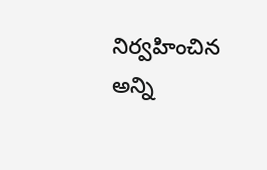నిర్వహించిన అన్ని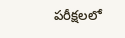పరీక్షలలో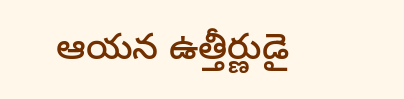ఆయన ఉత్తీర్ణుడై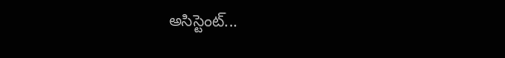అసిస్టెంట్...